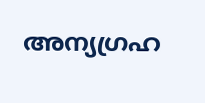അന്യഗ്രഹ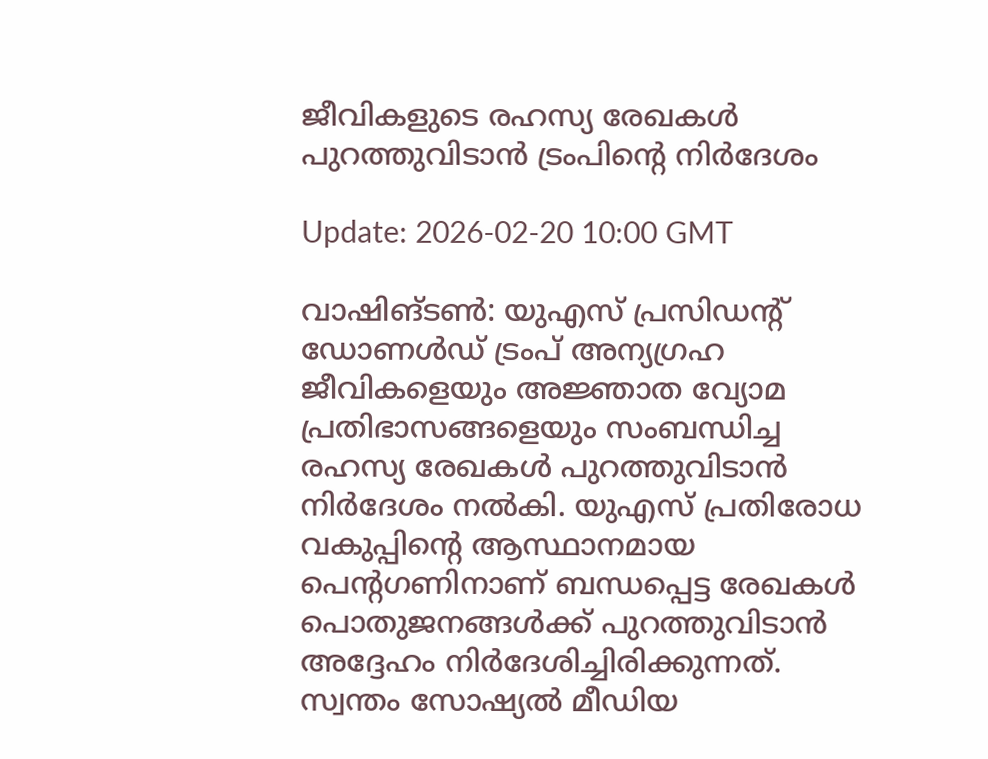ജീവികളുടെ രഹസ്യ രേഖകള്‍ പുറത്തുവിടാന്‍ ട്രംപിന്റെ നിര്‍ദേശം

Update: 2026-02-20 10:00 GMT

വാഷിങ്ടണ്‍: യുഎസ് പ്രസിഡന്റ് ഡോണള്‍ഡ് ട്രംപ് അന്യഗ്രഹ ജീവികളെയും അജ്ഞാത വ്യോമ പ്രതിഭാസങ്ങളെയും സംബന്ധിച്ച രഹസ്യ രേഖകള്‍ പുറത്തുവിടാന്‍ നിര്‍ദേശം നല്‍കി. യുഎസ് പ്രതിരോധ വകുപ്പിന്റെ ആസ്ഥാനമായ പെന്റഗണിനാണ് ബന്ധപ്പെട്ട രേഖകള്‍ പൊതുജനങ്ങള്‍ക്ക് പുറത്തുവിടാന്‍ അദ്ദേഹം നിര്‍ദേശിച്ചിരിക്കുന്നത്. സ്വന്തം സോഷ്യല്‍ മീഡിയ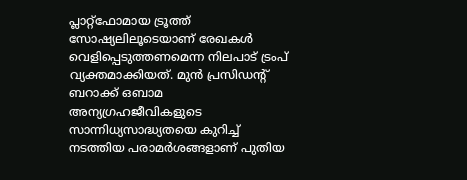പ്ലാറ്റ്‌ഫോമായ ട്രൂത്ത് സോഷ്യലിലൂടെയാണ് രേഖകള്‍ വെളിപ്പെടുത്തണമെന്ന നിലപാട് ട്രംപ് വ്യക്തമാക്കിയത്. മുന്‍ പ്രസിഡന്റ് ബറാക്ക് ഒബാമ അന്യഗ്രഹജീവികളുടെ സാന്നിധ്യസാദ്ധ്യതയെ കുറിച്ച് നടത്തിയ പരാമര്‍ശങ്ങളാണ് പുതിയ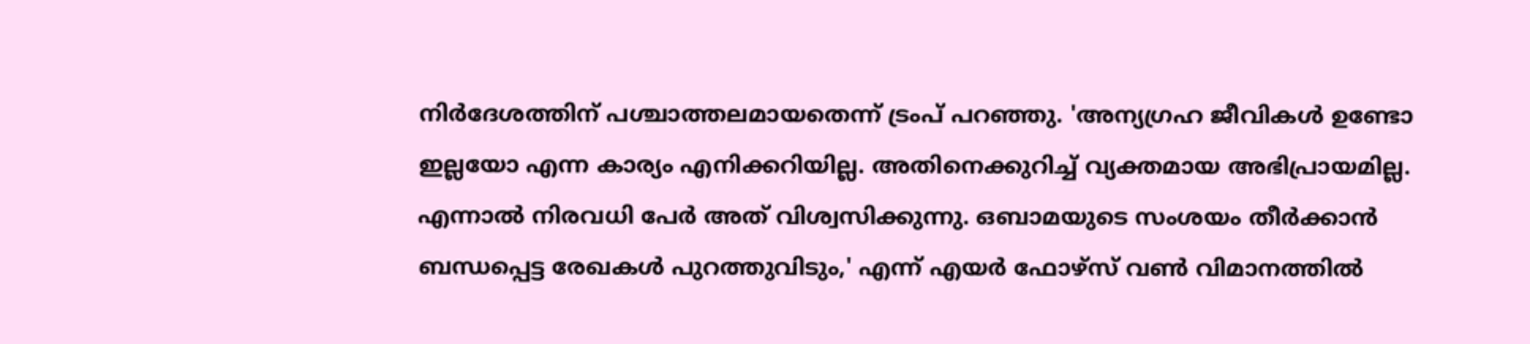നിര്‍ദേശത്തിന് പശ്ചാത്തലമായതെന്ന് ട്രംപ് പറഞ്ഞു. 'അന്യഗ്രഹ ജീവികള്‍ ഉണ്ടോ ഇല്ലയോ എന്ന കാര്യം എനിക്കറിയില്ല. അതിനെക്കുറിച്ച് വ്യക്തമായ അഭിപ്രായമില്ല. എന്നാല്‍ നിരവധി പേര്‍ അത് വിശ്വസിക്കുന്നു. ഒബാമയുടെ സംശയം തീര്‍ക്കാന്‍ ബന്ധപ്പെട്ട രേഖകള്‍ പുറത്തുവിടും,' എന്ന് എയര്‍ ഫോഴ്‌സ് വണ്‍ വിമാനത്തില്‍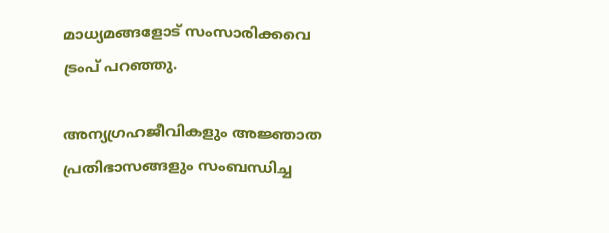മാധ്യമങ്ങളോട് സംസാരിക്കവെ ട്രംപ് പറഞ്ഞു.

അന്യഗ്രഹജീവികളും അജ്ഞാത പ്രതിഭാസങ്ങളും സംബന്ധിച്ച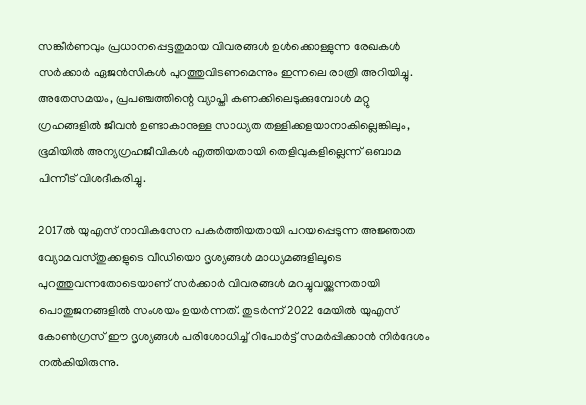സങ്കീര്‍ണവും പ്രധാനപ്പെട്ടതുമായ വിവരങ്ങള്‍ ഉള്‍ക്കൊള്ളുന്ന രേഖകള്‍ സര്‍ക്കാര്‍ ഏജന്‍സികള്‍ പുറത്തുവിടണമെന്നും ഇന്നലെ രാത്രി അറിയിച്ചു. അതേസമയം, പ്രപഞ്ചത്തിന്റെ വ്യാപ്തി കണക്കിലെടുക്കുമ്പോള്‍ മറ്റു ഗ്രഹങ്ങളില്‍ ജീവന്‍ ഉണ്ടാകാനുള്ള സാധ്യത തള്ളിക്കളയാനാകില്ലെങ്കിലും, ഭൂമിയില്‍ അന്യഗ്രഹജീവികള്‍ എത്തിയതായി തെളിവുകളില്ലെന്ന് ഒബാമ പിന്നീട് വിശദീകരിച്ചു.

2017ല്‍ യുഎസ് നാവികസേന പകര്‍ത്തിയതായി പറയപ്പെടുന്ന അജ്ഞാത വ്യോമവസ്തുക്കളുടെ വീഡിയൊ ദൃശ്യങ്ങള്‍ മാധ്യമങ്ങളിലൂടെ പുറത്തുവന്നതോടെയാണ് സര്‍ക്കാര്‍ വിവരങ്ങള്‍ മറച്ചുവയ്ക്കുന്നതായി പൊതുജനങ്ങളില്‍ സംശയം ഉയര്‍ന്നത്. തുടര്‍ന്ന് 2022 മേയില്‍ യുഎസ് കോണ്‍ഗ്രസ് ഈ ദൃശ്യങ്ങള്‍ പരിശോധിച്ച് റിപോര്‍ട്ട് സമര്‍പ്പിക്കാന്‍ നിര്‍ദേശം നല്‍കിയിരുന്നു.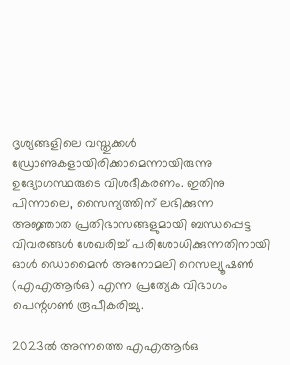ദൃശ്യങ്ങളിലെ വസ്തുക്കള്‍ ഡ്രോണുകളായിരിക്കാമെന്നായിരുന്നു ഉദ്യോഗസ്ഥരുടെ വിശദീകരണം. ഇതിനു പിന്നാലെ, സൈന്യത്തിന് ലഭിക്കുന്ന അജ്ഞാത പ്രതിഭാസങ്ങളുമായി ബന്ധപ്പെട്ട വിവരങ്ങള്‍ ശേഖരിച്ച് പരിശോധിക്കുന്നതിനായി ഓള്‍ ഡൊമൈന്‍ അനോമലി റെസല്യൂഷണ്‍ (എഎആര്‍ഒ) എന്ന പ്രത്യേക വിഭാഗം പെന്റഗണ്‍ രൂപീകരിച്ചു.

2023ല്‍ അന്നത്തെ എഎആര്‍ഒ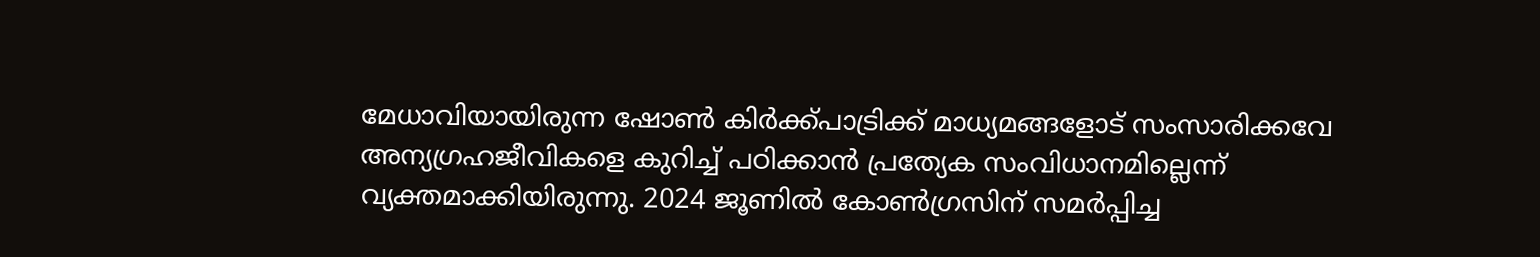മേധാവിയായിരുന്ന ഷോണ്‍ കിര്‍ക്ക്പാട്രിക്ക് മാധ്യമങ്ങളോട് സംസാരിക്കവേ അന്യഗ്രഹജീവികളെ കുറിച്ച് പഠിക്കാന്‍ പ്രത്യേക സംവിധാനമില്ലെന്ന് വ്യക്തമാക്കിയിരുന്നു. 2024 ജൂണില്‍ കോണ്‍ഗ്രസിന് സമര്‍പ്പിച്ച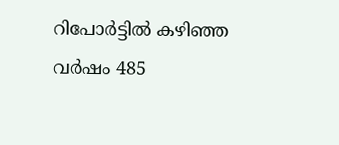റിപോര്‍ട്ടില്‍ കഴിഞ്ഞ വര്‍ഷം 485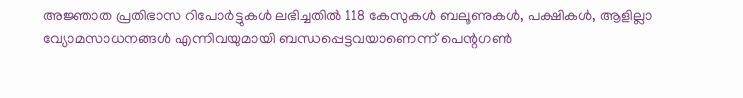അജ്ഞാത പ്രതിഭാസ റിപോര്‍ട്ടുകള്‍ ലഭിച്ചതില്‍ 118 കേസുകള്‍ ബലൂണുകള്‍, പക്ഷികള്‍, ആളില്ലാ വ്യോമസാധനങ്ങള്‍ എന്നിവയുമായി ബന്ധപ്പെട്ടവയാണെന്ന് പെന്റഗണ്‍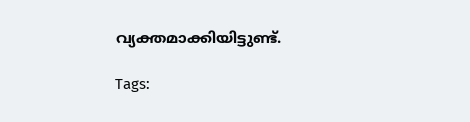വ്യക്തമാക്കിയിട്ടുണ്ട്.

Tags: